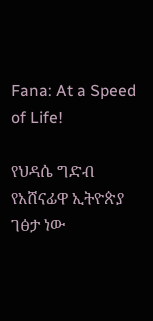Fana: At a Speed of Life!

የህዳሴ ግድብ የአሸናፊዋ ኢትዮጵያ ገፅታ ነው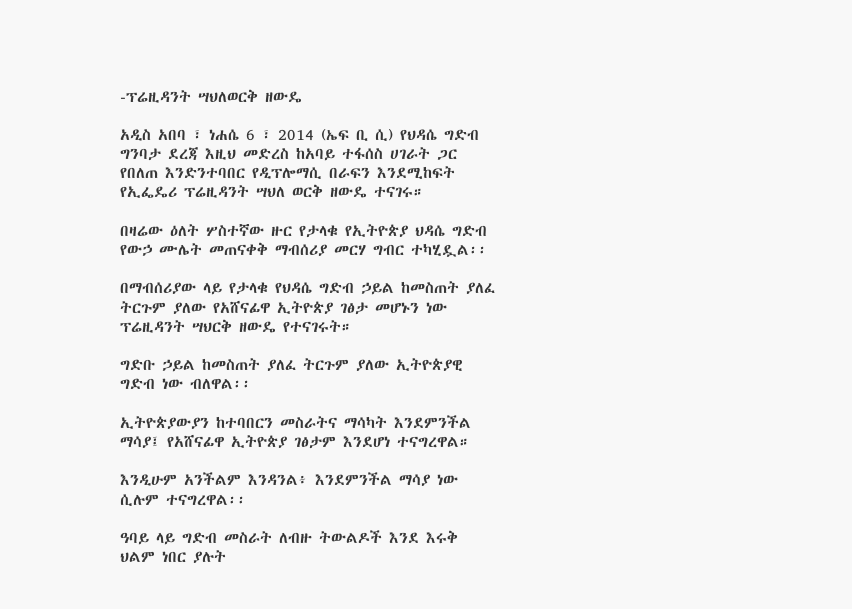-ፕሬዚዳንት ሣህለወርቅ ዘውዴ

አዲስ አበባ ፣ ነሐሴ 6 ፣ 2014 (ኤፍ ቢ ሲ) የህዳሴ ግድብ ግንባታ ደረጃ እዚህ መድረስ ከአባይ ተፋሰስ ሀገራት ጋር የበለጠ እንድንተባበር የዲፕሎማሲ በራፍን እንደሚከፍት የኢፌዴሪ ፕሬዚዳንት ሣህለ ወርቅ ዘውዴ ተናገሩ።

በዛሬው ዕለት ሦስተኛው ዙር የታላቁ የኢትዮጵያ ህዳሴ ግድብ የውኃ ሙሌት መጠናቀቅ ማብሰሪያ መርሃ ግብር ተካሂዷል፡፡

በማብሰሪያው ላይ የታላቁ የህዳሴ ግድብ ኃይል ከመስጠት ያለፈ ትርጉም ያለው የአሸናፊዋ ኢትዮጵያ ገፅታ መሆኑን ነው ፕሬዚዳንት ሣህርቅ ዘውዴ የተናገሩት።

ግድቡ ኃይል ከመስጠት ያለፈ ትርጉም ያለው ኢትዮጵያዊ ግድብ ነው ብለዋል፡፡

ኢትዮጵያውያን ከተባበርን መስራትና ማሳካት እንደምንችል ማሳያ፤ የአሸናፊዋ ኢትዮጵያ ገፅታም እንደሆነ ተናግረዋል።

እንዲሁም አንችልም እንዳንል፥ እንደምንችል ማሳያ ነው ሲሉም ተናግረዋል፡፡

ዓባይ ላይ ግድብ መስራት ለብዙ ትውልዶች እንደ እሩቅ ህልም ነበር ያሉት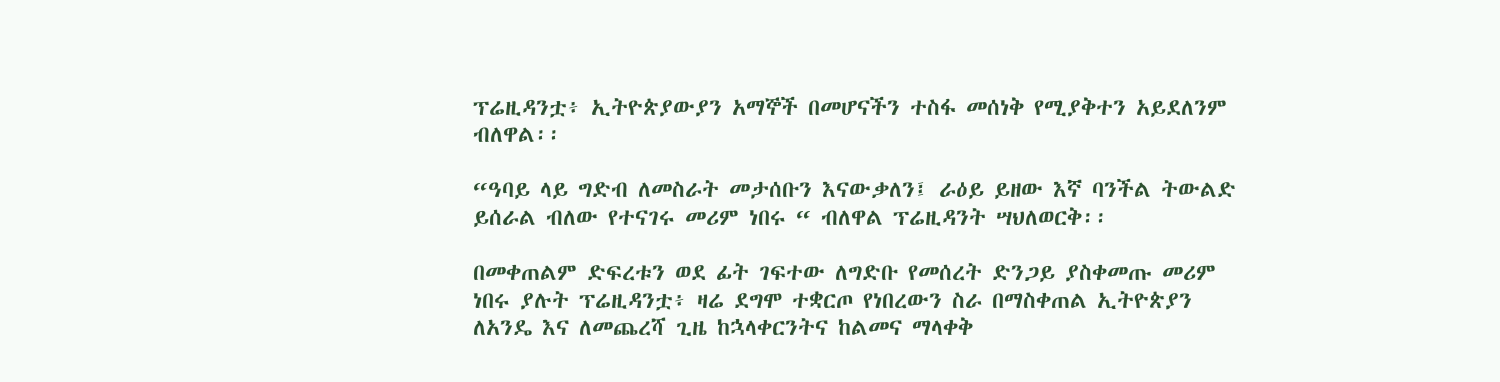ፕሬዚዳንቷ፥ ኢትዮጵያውያን አማኞች በመሆናችን ተስፋ መሰነቅ የሚያቅተን አይደለንም ብለዋል፡፡

“ዓባይ ላይ ግድብ ለመስራት መታሰቡን እናውቃለን፤ ራዕይ ይዘው እኛ ባንችል ትውልድ ይሰራል ብለው የተናገሩ መሪም ነበሩ “ ብለዋል ፕሬዚዳንት ሣህለወርቅ፡፡

በመቀጠልም ድፍረቱን ወደ ፊት ገፍተው ለግድቡ የመሰረት ድንጋይ ያስቀመጡ መሪም ነበሩ ያሉት ፕሬዚዳንቷ፥ ዛሬ ደግሞ ተቋርጦ የነበረውን ስራ በማስቀጠል ኢትዮጵያን ለአንዴ እና ለመጨረሻ ጊዜ ከኋላቀርንትና ከልመና ማላቀቅ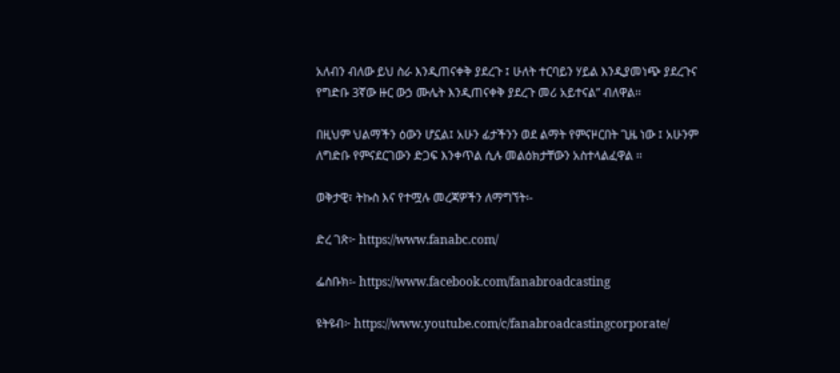አለብን ብለው ይህ ስራ እንዲጠናቀቅ ያደረጉ ፤ ሁለት ተርባይን ሃይል እንዲያመነጭ ያደረጉና የግድቡ 3ኛው ዙር ውኃ ሙሌት እንዲጠናቀቅ ያደረጉ መሪ አይተናል” ብለዋል፡፡

በዚህም ህልማችን ዕውን ሆኗል፤ አሁን ፊታችንን ወደ ልማት የምናዞርበት ጊዜ ነው ፤ አሁንም ለግድቡ የምናደርገውን ድጋፍ እንቀጥል ሲሉ መልዕክታቸውን አስተላልፈዋል ፡፡

ወቅታዊ፣ ትኩስ እና የተሟሉ መረጃዎችን ለማግኘት፡-

ድረ ገጽ፦ https://www.fanabc.com/

ፌስቡክ፡- https://www.facebook.com/fanabroadcasting

ዩትዩብ፦ https://www.youtube.com/c/fanabroadcastingcorporate/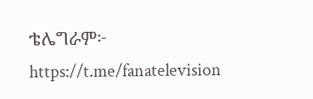ቴሌግራም፦ https://t.me/fanatelevision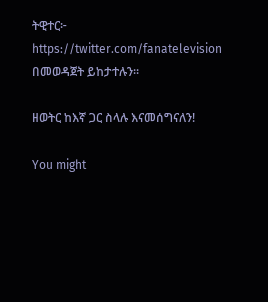ትዊተር፦ https://twitter.com/fanatelevision በመወዳጀት ይከታተሉን፡፡

ዘወትር ከእኛ ጋር ስላሉ እናመሰግናለን!

You might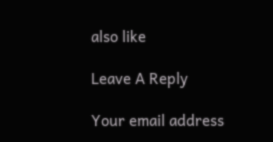also like

Leave A Reply

Your email address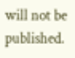will not be published.